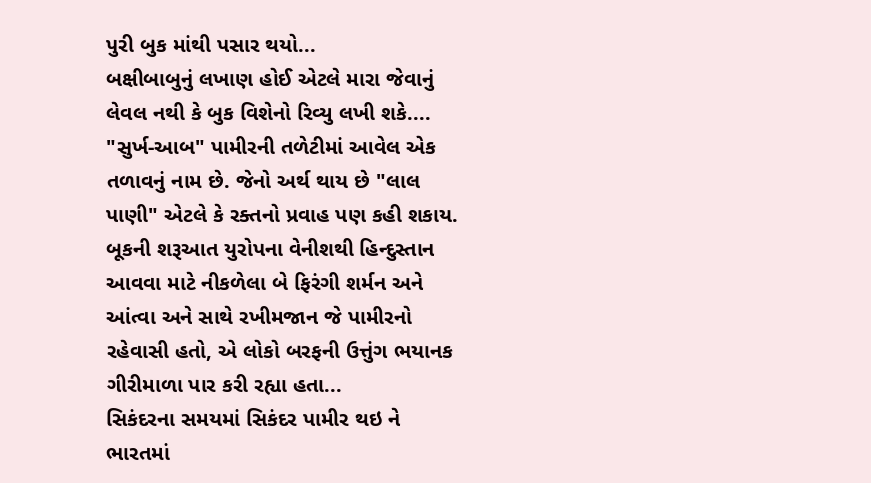પુરી બુક માંથી પસાર થયો...
બક્ષીબાબુનું લખાણ હોઈ એટલે મારા જેવાનું લેવલ નથી કે બુક વિશેનો રિવ્યુ લખી શકે....
"સુર્ખ-આબ" પામીરની તળેટીમાં આવેલ એક તળાવનું નામ છે. જેનો અર્થ થાય છે "લાલ પાણી" એટલે કે રક્તનો પ્રવાહ પણ કહી શકાય.
બૂકની શરૂઆત યુરોપના વેનીશથી હિન્દુસ્તાન આવવા માટે નીકળેલા બે ફિરંગી શર્મન અને આંત્વા અને સાથે રખીમજાન જે પામીરનો રહેવાસી હતો, એ લોકો બરફની ઉત્તુંગ ભયાનક ગીરીમાળા પાર કરી રહ્યા હતા...
સિકંદરના સમયમાં સિકંદર પામીર થઇ ને ભારતમાં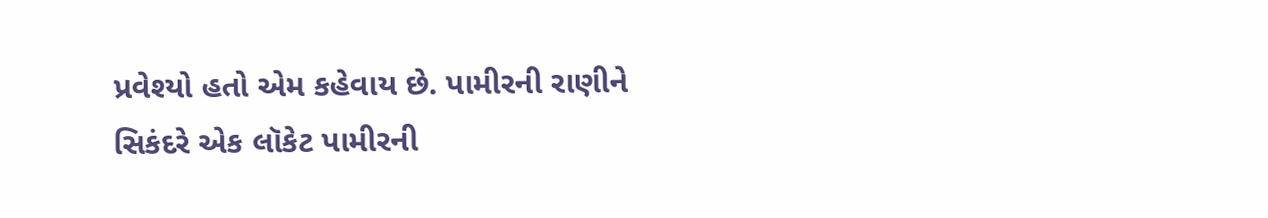પ્રવેશ્યો હતો એમ કહેવાય છે. પામીરની રાણીને સિકંદરે એક લૉકેટ પામીરની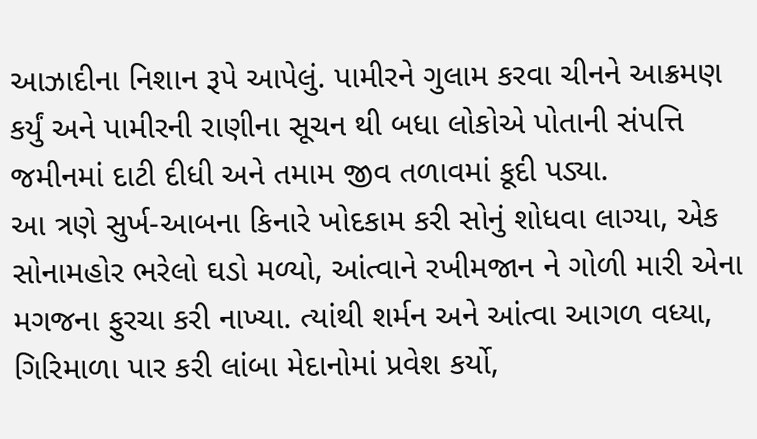આઝાદીના નિશાન રૂપે આપેલું. પામીરને ગુલામ કરવા ચીનને આક્રમણ કર્યું અને પામીરની રાણીના સૂચન થી બધા લોકોએ પોતાની સંપત્તિ જમીનમાં દાટી દીધી અને તમામ જીવ તળાવમાં કૂદી પડ્યા.
આ ત્રણે સુર્ખ-આબના કિનારે ખોદકામ કરી સોનું શોધવા લાગ્યા, એક સોનામહોર ભરેલો ઘડો મળ્યો, આંત્વાને રખીમજાન ને ગોળી મારી એના મગજના ફુરચા કરી નાખ્યા. ત્યાંથી શર્મન અને આંત્વા આગળ વધ્યા, ગિરિમાળા પાર કરી લાંબા મેદાનોમાં પ્રવેશ કર્યો,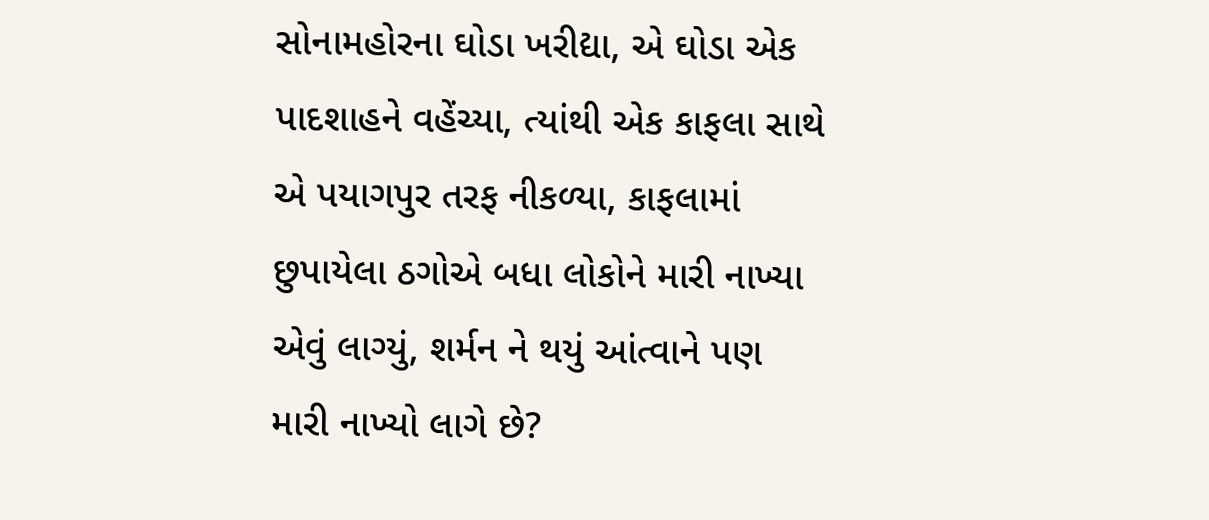સોનામહોરના ઘોડા ખરીદ્યા, એ ઘોડા એક પાદશાહને વહેંચ્યા, ત્યાંથી એક કાફલા સાથે એ પયાગપુર તરફ નીકળ્યા, કાફલામાં છુપાયેલા ઠગોએ બધા લોકોને મારી નાખ્યા એવું લાગ્યું, શર્મન ને થયું આંત્વાને પણ મારી નાખ્યો લાગે છે?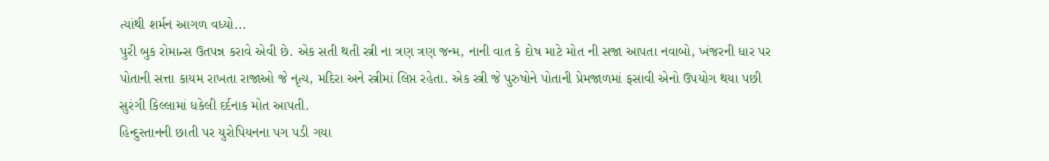ત્યાંથી શર્મન આગળ વધ્યો...
પુરી બુક રોમાન્સ ઉતપન્ન કરાવે એવી છે. એક સતી થતી સ્ત્રી ના ત્રણ ત્રણ જન્મ, નાની વાત કે દોષ માટે મોત ની સજા આપતા નવાબો, ખંજરની ધાર પર પોતાની સત્તા કાયમ રાખતા રાજાઓ જે નૃત્ય, મદિરા અને સ્ત્રીમાં લિપ્ત રહેતા. એક સ્ત્રી જે પુરુષોને પોતાની પ્રેમજાળમાં ફસાવી એનો ઉપયોગ થયા પછી સુરંગી કિલ્લામાં ધકેલી દર્દનાક મોત આપતી.
હિન્દુસ્તાનની છાતી પર યુરોપિયનના પગ પડી ગયા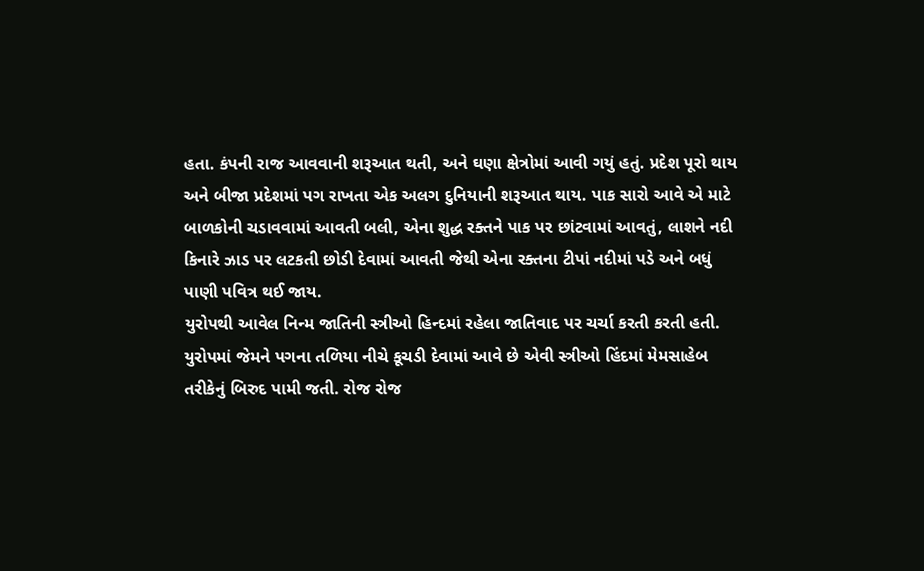હતા. કંપની રાજ આવવાની શરૂઆત થતી, અને ઘણા ક્ષેત્રોમાં આવી ગયું હતું. પ્રદેશ પૂરો થાય અને બીજા પ્રદેશમાં પગ રાખતા એક અલગ દુનિયાની શરૂઆત થાય. પાક સારો આવે એ માટે બાળકોની ચડાવવામાં આવતી બલી, એના શુદ્ધ રક્તને પાક પર છાંટવામાં આવતું, લાશને નદી કિનારે ઝાડ પર લટકતી છોડી દેવામાં આવતી જેથી એના રક્તના ટીપાં નદીમાં પડે અને બધું પાણી પવિત્ર થઈ જાય.
યુરોપથી આવેલ નિન્મ જાતિની સ્ત્રીઓ હિન્દમાં રહેલા જાતિવાદ પર ચર્ચા કરતી કરતી હતી. યુરોપમાં જેમને પગના તળિયા નીચે કૂચડી દેવામાં આવે છે એવી સ્ત્રીઓ હિંદમાં મેમસાહેબ તરીકેનું બિરુદ પામી જતી. રોજ રોજ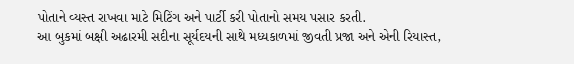પોતાને વ્યસ્ત રાખવા માટે મિટિંગ અને પાર્ટી કરી પોતાનો સમય પસાર કરતી.
આ બુકમાં બક્ષી અઢારમી સદીના સૂર્યદયની સાથે મધ્યકાળમાં જીવતી પ્રજા અને એની રિયાસ્ત,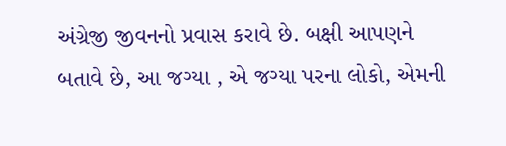અંગ્રેજી જીવનનો પ્રવાસ કરાવે છે. બક્ષી આપણને બતાવે છે, આ જગ્યા , એ જગ્યા પરના લોકો, એમની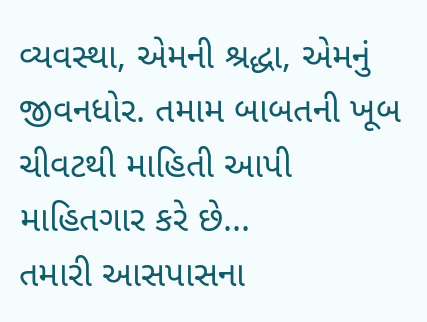વ્યવસ્થા, એમની શ્રદ્ધા, એમનું જીવનધોર. તમામ બાબતની ખૂબ ચીવટથી માહિતી આપી માહિતગાર કરે છે...
તમારી આસપાસના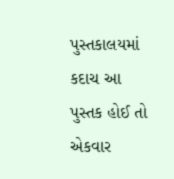પુસ્તકાલયમાં કદાચ આ પુસ્તક હોઈ તો એકવાર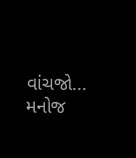વાંચજો...
મનોજ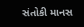સંતોકી માનસ